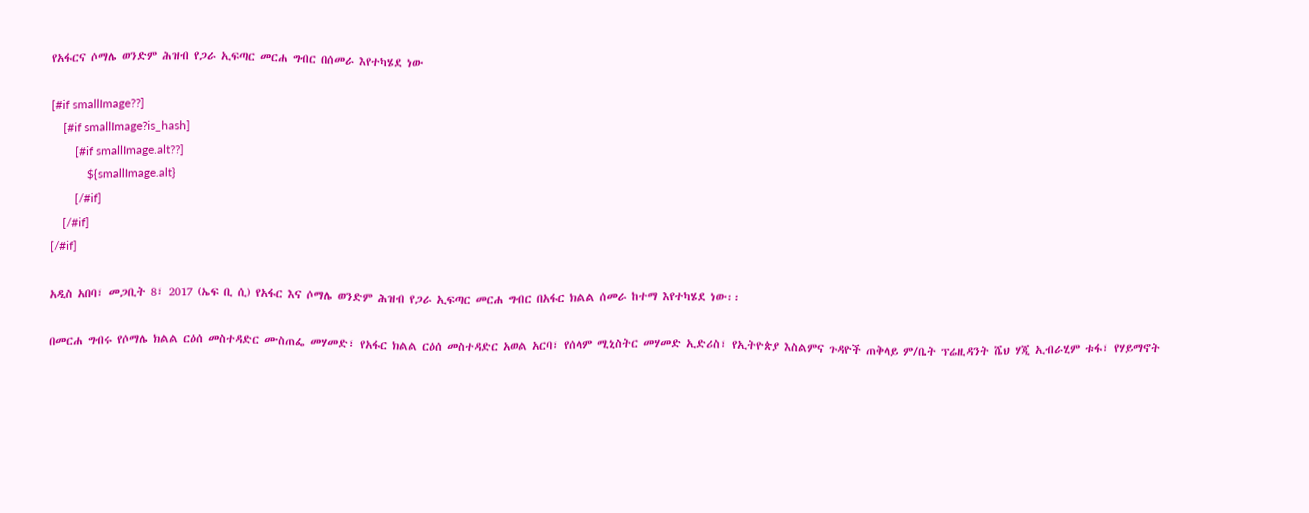የአፋርና ሶማሌ ወንድም ሕዝብ የጋራ ኢፍጣር መርሐ ግብር በሰመራ እየተካሄደ ነው

[#if smallImage??]
    [#if smallImage?is_hash]
        [#if smallImage.alt??]
            ${smallImage.alt}
        [/#if]
    [/#if]
[/#if]

አዲስ አበባ፣ መጋቢት 8፣ 2017 (ኤፍ ቢ ሲ) የአፋር እና ሶማሌ ወንድም ሕዝብ የጋራ ኢፍጣር መርሐ ግብር በአፋር ክልል ሰመራ ከተማ እየተካሄደ ነው፡፡

በመርሐ ግብሩ የሶማሌ ክልል ርዕሰ መስተዳድር ሙስጠፌ መሃመድ፣ የአፋር ክልል ርዕሰ መስተዳድር አወል አርባ፣ የሰላም ሚኒስትር መሃመድ ኢድሪስ፣ የኢትዮጵያ እስልምና ጉዳዮች ጠቅላይ ም/ቤት ፕሬዚዳንት ሼህ ሃጂ ኢብራሂም ቱፋ፣ የሃይማኖት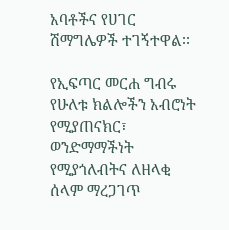አባቶችና የሀገር ሽማግሌዎች ተገኝተዋል፡፡

የኢፍጣር መርሐ ግብሩ የሁለቱ ክልሎችን አብሮነት የሚያጠናክር፣ ወንድማማችነት የሚያጎለብትና ለዘላቂ ሰላም ማረጋገጥ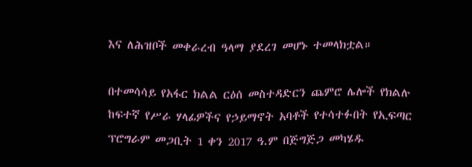እና ለሕዝቦች መቀራረብ ዓላማ ያደረገ መሆኑ ተመላክቷል።

በተመሳሳይ የአፋር ክልል ርዕሰ መስተዳድርን ጨምሮ ሌሎች የክልሉ ከፍተኛ የሥራ ሃላፊዎችና የኃይማኖት አባቶች የተሳተፉበት የኢፍጣር ፕሮግራም መጋቢት 1 ቀን 2017 ዓ.ም በጅግጅጋ መካሄዱ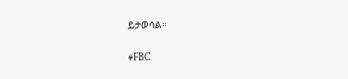ይታወሳል።

#FBC